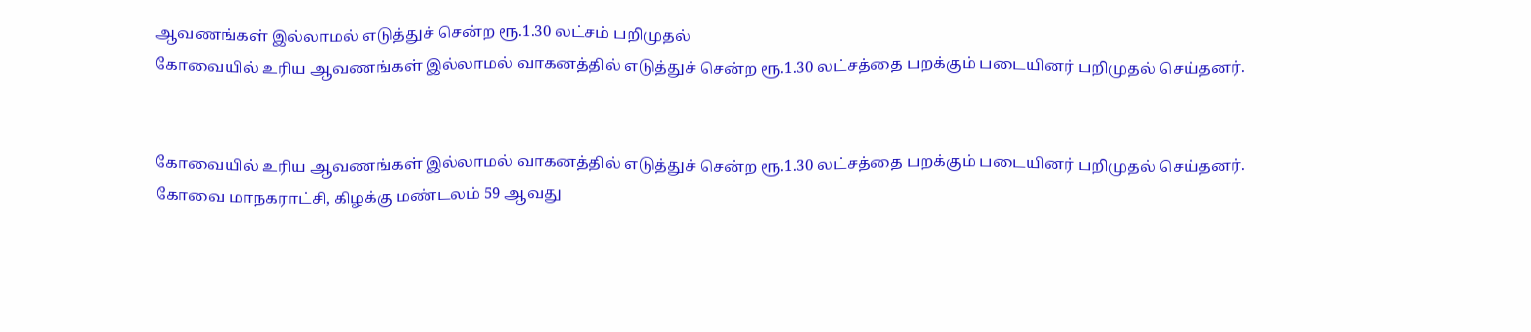ஆவணங்கள் இல்லாமல் எடுத்துச் சென்ற ரூ.1.30 லட்சம் பறிமுதல்
கோவையில் உரிய ஆவணங்கள் இல்லாமல் வாகனத்தில் எடுத்துச் சென்ற ரூ.1.30 லட்சத்தை பறக்கும் படையினர் பறிமுதல் செய்தனர்.


கோவையில் உரிய ஆவணங்கள் இல்லாமல் வாகனத்தில் எடுத்துச் சென்ற ரூ.1.30 லட்சத்தை பறக்கும் படையினர் பறிமுதல் செய்தனர்.
கோவை மாநகராட்சி, கிழக்கு மண்டலம் 59 ஆவது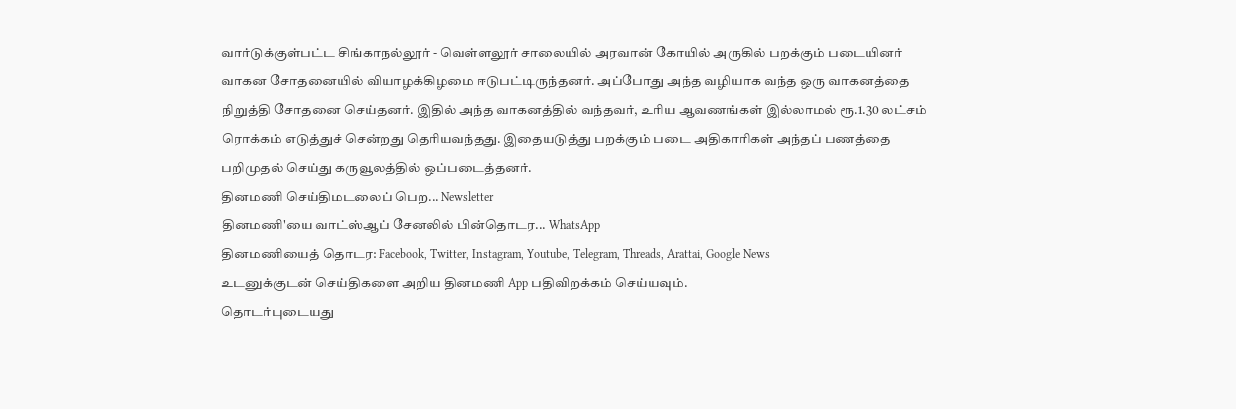வார்டுக்குள்பட்ட சிங்காநல்லூர் - வெள்ளலூர் சாலையில் அரவான் கோயில் அருகில் பறக்கும் படையினர் வாகன சோதனையில் வியாழக்கிழமை ஈடுபட்டிருந்தனர். அப்போது அந்த வழியாக வந்த ஒரு வாகனத்தை நிறுத்தி சோதனை செய்தனர். இதில் அந்த வாகனத்தில் வந்தவர், உரிய ஆவணங்கள் இல்லாமல் ரூ.1.30 லட்சம் ரொக்கம் எடுத்துச் சென்றது தெரியவந்தது. இதையடுத்து பறக்கும் படை அதிகாரிகள் அந்தப் பணத்தை பறிமுதல் செய்து கருவூலத்தில் ஒப்படைத்தனர்.
தினமணி செய்திமடலைப் பெற... Newsletter
தினமணி'யை வாட்ஸ்ஆப் சேனலில் பின்தொடர... WhatsApp
தினமணியைத் தொடர: Facebook, Twitter, Instagram, Youtube, Telegram, Threads, Arattai, Google News
உடனுக்குடன் செய்திகளை அறிய தினமணி App பதிவிறக்கம் செய்யவும்.
தொடர்புடையது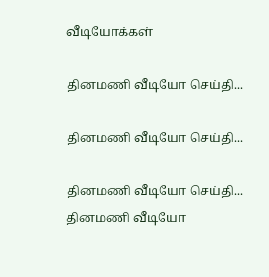வீடியோக்கள்

தினமணி வீடியோ செய்தி...

தினமணி வீடியோ செய்தி...

தினமணி வீடியோ செய்தி...
தினமணி வீடியோ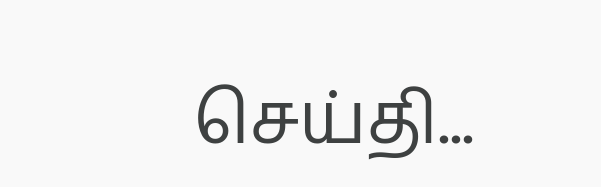செய்தி...